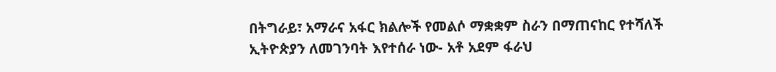በትግራይ፣ አማራና አፋር ክልሎች የመልሶ ማቋቋም ስራን በማጠናከር የተሻለች ኢትዮጵያን ለመገንባት እየተሰራ ነው- አቶ አደም ፋራህ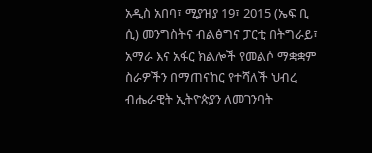አዲስ አበባ፣ ሚያዝያ 19፣ 2015 (ኤፍ ቢ ሲ) መንግስትና ብልፅግና ፓርቲ በትግራይ፣ አማራ እና አፋር ክልሎች የመልሶ ማቋቋም ስራዎችን በማጠናከር የተሻለች ህብረ ብሔራዊት ኢትዮጵያን ለመገንባት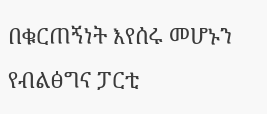በቁርጠኝነት እየሰሩ መሆኑን የብልፅግና ፓርቲ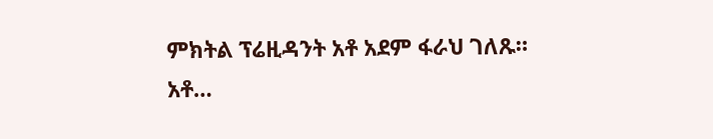ምክትል ፕሬዚዳንት አቶ አደም ፋራህ ገለጹ።
አቶ…